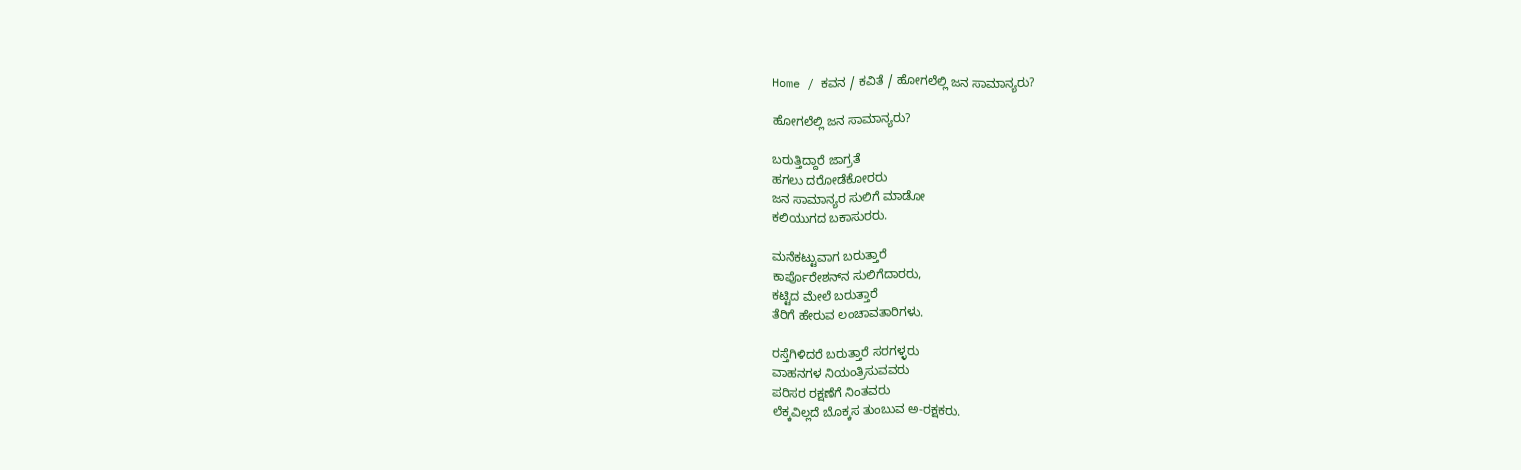Home / ಕವನ / ಕವಿತೆ / ಹೋಗಲೆಲ್ಲಿ ಜನ ಸಾಮಾನ್ಯರು?

ಹೋಗಲೆಲ್ಲಿ ಜನ ಸಾಮಾನ್ಯರು?

ಬರುತ್ತಿದ್ದಾರೆ ಜಾಗ್ರತೆ
ಹಗಲು ದರೋಡೆಕೋರರು
ಜನ ಸಾಮಾನ್ಯರ ಸುಲಿಗೆ ಮಾಡೋ
ಕಲಿಯುಗದ ಬಕಾಸುರರು.

ಮನೆಕಟ್ಟುವಾಗ ಬರುತ್ತಾರೆ
ಕಾರ್ಪೊರೇಶನ್‌ನ ಸುಲಿಗೆದಾರರು,
ಕಟ್ಟಿದ ಮೇಲೆ ಬರುತ್ತಾರೆ
ತೆರಿಗೆ ಹೇರುವ ಲಂಚಾವತಾರಿಗಳು.

ರಸ್ತೆಗಿಳಿದರೆ ಬರುತ್ತಾರೆ ಸರಗಳ್ಳರು
ವಾಹನಗಳ ನಿಯಂತ್ರಿಸುವವರು
ಪರಿಸರ ರಕ್ಷಣೆಗೆ ನಿಂತವರು
ಲೆಕ್ಕವಿಲ್ಲದೆ ಬೊಕ್ಕಸ ತುಂಬುವ ಅ-ರಕ್ಷಕರು.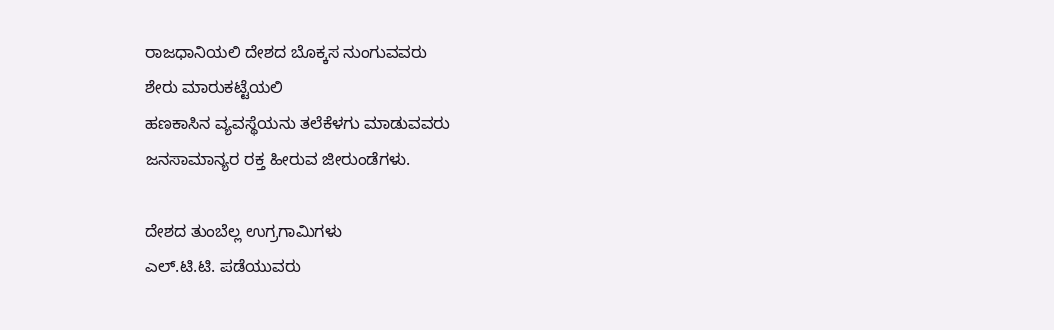ರಾಜಧಾನಿಯಲಿ ದೇಶದ ಬೊಕ್ಕಸ ನುಂಗುವವರು
ಶೇರು ಮಾರುಕಟ್ಟೆಯಲಿ
ಹಣಕಾಸಿನ ವ್ಯವಸ್ಥೆಯನು ತಲೆಕೆಳಗು ಮಾಡುವವರು
ಜನಸಾಮಾನ್ಯರ ರಕ್ತ ಹೀರುವ ಜೀರುಂಡೆಗಳು.

ದೇಶದ ತುಂಬೆಲ್ಲ ಉಗ್ರಗಾಮಿಗಳು
ಎಲ್.ಟಿ.ಟಿ. ಪಡೆಯುವರು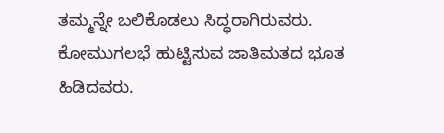ತಮ್ಮನ್ನೇ ಬಲಿಕೊಡಲು ಸಿದ್ಧರಾಗಿರುವರು.
ಕೋಮುಗಲಭೆ ಹುಟ್ಟಿಸುವ ಜಾತಿಮತದ ಭೂತ ಹಿಡಿದವರು.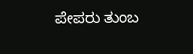ಪೇಪರು ತುಂಬ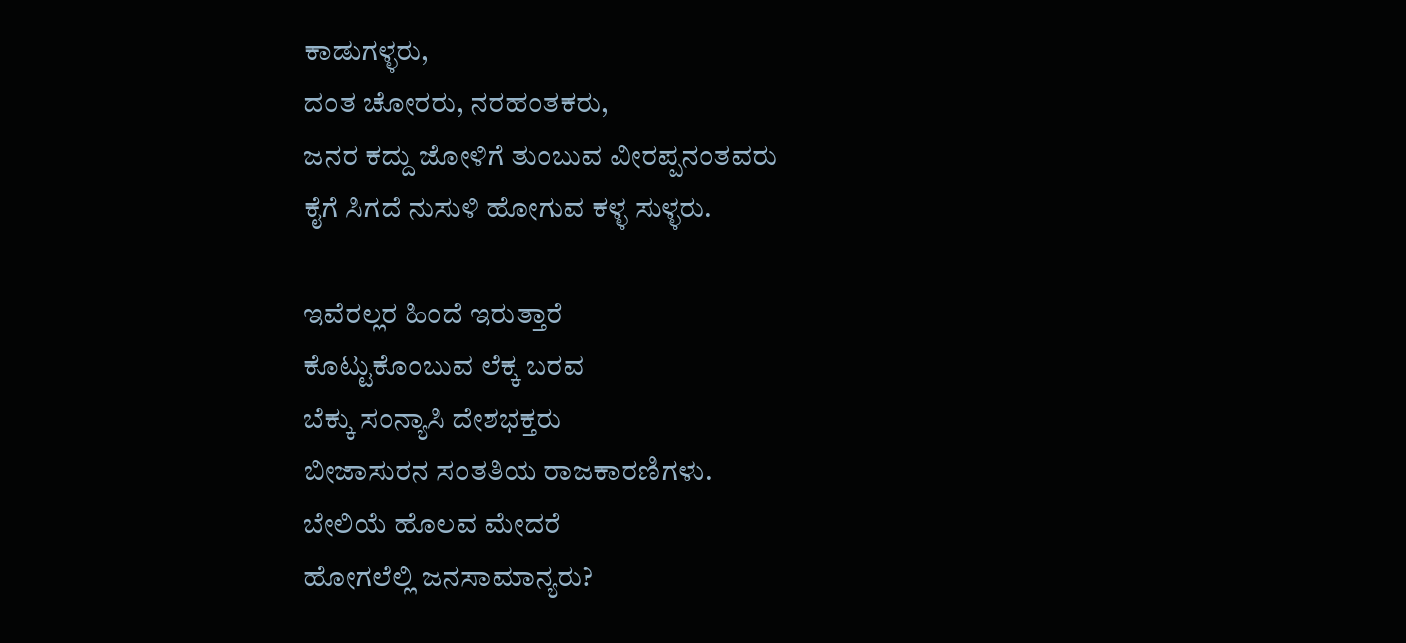ಕಾಡುಗಳ್ಳರು,
ದಂತ ಚೋರರು, ನರಹಂತಕರು,
ಜನರ ಕದ್ದು ಜೋಳಿಗೆ ತುಂಬುವ ವೀರಪ್ಪನಂತವರು
ಕೈಗೆ ಸಿಗದೆ ನುಸುಳಿ ಹೋಗುವ ಕಳ್ಳ ಸುಳ್ಳರು.

ಇವೆರಲ್ಲರ ಹಿಂದೆ ಇರುತ್ತಾರೆ
ಕೊಟ್ಟುಕೊಂಬುವ ಲೆಕ್ಕ ಬರವ
ಬೆಕ್ಕು ಸಂನ್ಯಾಸಿ ದೇಶಭಕ್ತರು
ಬೀಜಾಸುರನ ಸಂತತಿಯ ರಾಜಕಾರಣಿಗಳು.
ಬೇಲಿಯೆ ಹೊಲವ ಮೇದರೆ
ಹೋಗಲೆಲ್ಲಿ ಜನಸಾಮಾನ್ಯರು?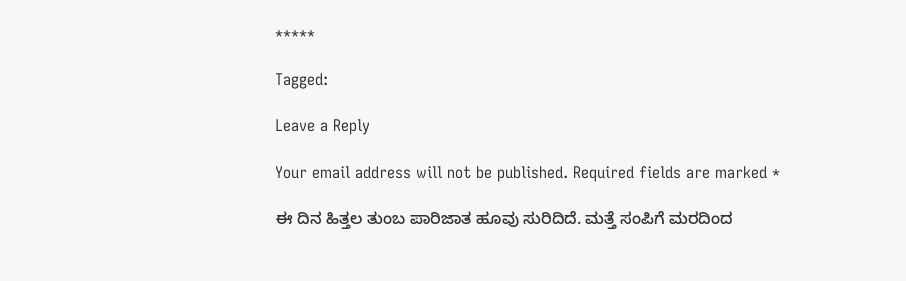*****

Tagged:

Leave a Reply

Your email address will not be published. Required fields are marked *

ಈ ದಿನ ಹಿತ್ತಲ ತುಂಬ ಪಾರಿಜಾತ ಹೂವು ಸುರಿದಿದೆ. ಮತ್ತೆ ಸಂಪಿಗೆ ಮರದಿಂದ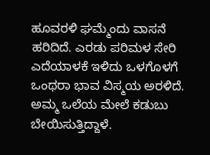ಹೂವರಳಿ ಘಮ್ಮೆಂದು ವಾಸನೆ ಹರಿದಿದೆ. ಎರಡು ಪರಿಮಳ ಸೇರಿ ಎದೆಯಾಳಕೆ ಇಳಿದು ಒಳಗೊಳಗೆ ಒಂಥರಾ ಭಾವ ವಿಸ್ಮಯ ಅರಳಿದೆ. ಅಮ್ಮ ಒಲೆಯ ಮೇಲೆ ಕಡುಬು ಬೇಯಿಸುತ್ತಿದ್ದಾಳೆ.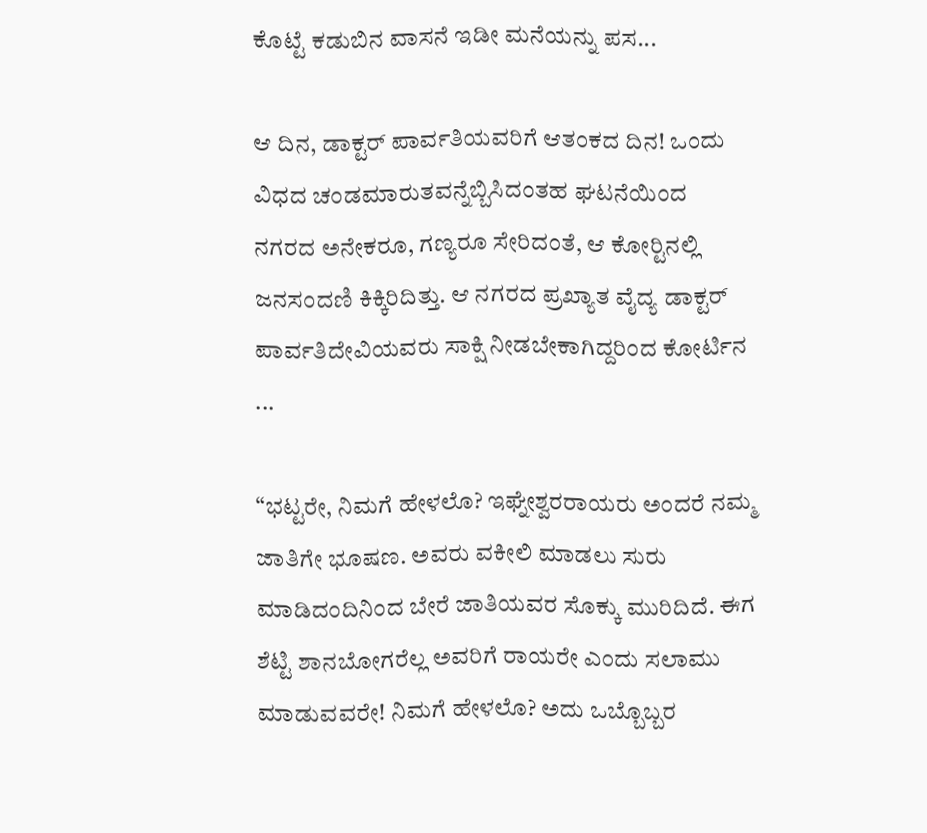ಕೊಟ್ಟೆ ಕಡುಬಿನ ವಾಸನೆ ಇಡೀ ಮನೆಯನ್ನು ಪಸ...

ಆ ದಿನ, ಡಾಕ್ಟರ್ ಪಾರ್ವತಿಯವರಿಗೆ ಆತಂಕದ ದಿನ! ಒಂದು ವಿಧದ ಚಂಡಮಾರುತವನ್ನೆಬ್ಬಿಸಿದಂತಹ ಘಟನೆಯಿಂದ ನಗರದ ಅನೇಕರೂ, ಗಣ್ಯರೂ ಸೇರಿದಂತೆ, ಆ ಕೋರ್‍ಟಿನಲ್ಲಿ ಜನಸಂದಣಿ ಕಿಕ್ಕಿರಿದಿತ್ತು. ಆ ನಗರದ ಪ್ರಖ್ಯಾತ ವೈದ್ಯ ಡಾಕ್ಟರ್ ಪಾರ್ವತಿದೇವಿಯವರು ಸಾಕ್ಷಿ ನೀಡಬೇಕಾಗಿದ್ದರಿಂದ ಕೋರ್ಟಿನ ...

“ಭಟ್ಟರೇ, ನಿಮಗೆ ಹೇಳಲೊ? ಇಘ್ನೇಶ್ವರರಾಯರು ಅಂದರೆ ನಮ್ಮ ಜಾತಿಗೇ ಭೂಷಣ. ಅವರು ವಕೀಲಿ ಮಾಡಲು ಸುರು ಮಾಡಿದಂದಿನಿಂದ ಬೇರೆ ಜಾತಿಯವರ ಸೊಕ್ಕು ಮುರಿದಿದೆ. ಈಗ ಶೆಟ್ಟಿ ಶಾನಬೋಗರೆಲ್ಲ ಅವರಿಗೆ ರಾಯರೇ ಎಂದು ಸಲಾಮು ಮಾಡುವವರೇ! ನಿಮಗೆ ಹೇಳಲೊ? ಅದು ಒಬ್ಬೊಬ್ಬರ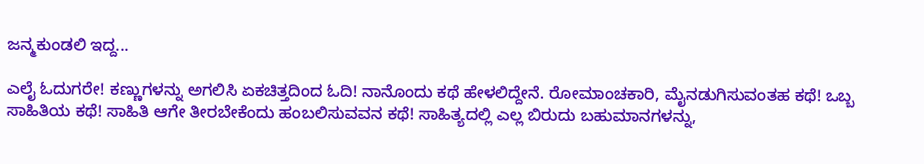ಜನ್ಮಕುಂಡಲಿ ಇದ್ದ...

ಎಲೈ ಓದುಗರೇ! ಕಣ್ಣುಗಳನ್ನು ಅಗಲಿಸಿ ಏಕಚಿತ್ತದಿಂದ ಓದಿ! ನಾನೊಂದು ಕಥೆ ಹೇಳಲಿದ್ದೇನೆ. ರೋಮಾಂಚಕಾರಿ, ಮೈನಡುಗಿಸುವಂತಹ ಕಥೆ! ಒಬ್ಬ ಸಾಹಿತಿಯ ಕಥೆ! ಸಾಹಿತಿ ಆಗೇ ತೀರಬೇಕೆಂದು ಹಂಬಲಿಸುವವನ ಕಥೆ! ಸಾಹಿತ್ಯದಲ್ಲಿ ಎಲ್ಲ ಬಿರುದು ಬಹುಮಾನಗಳನ್ನು,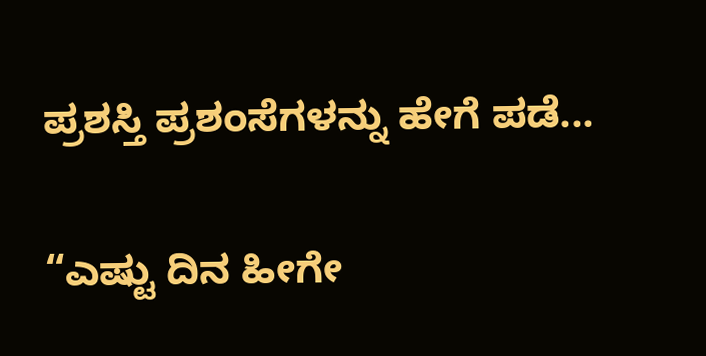ಪ್ರಶಸ್ತಿ ಪ್ರಶಂಸೆಗಳನ್ನು ಹೇಗೆ ಪಡೆ...

“ಎಷ್ಟು ದಿನ ಹೀಗೇ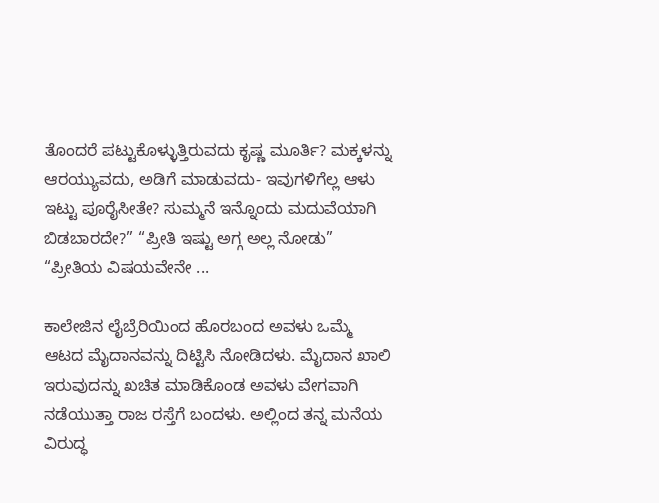ತೊಂದರೆ ಪಟ್ಟುಕೊಳ್ಳುತ್ತಿರುವದು ಕೃಷ್ಣ ಮೂರ್ತಿ? ಮಕ್ಕಳನ್ನು ಆರಯ್ಯುವದು, ಅಡಿಗೆ ಮಾಡುವದು- ಇವುಗಳಿಗೆಲ್ಲ ಆಳು ಇಟ್ಟು ಪೂರೈಸೀತೇ? ಸುಮ್ಮನೆ ಇನ್ನೊಂದು ಮದುವೆಯಾಗಿ ಬಿಡಬಾರದೇ?” “ಪ್ರೀತಿ ಇಷ್ಟು ಅಗ್ಗ ಅಲ್ಲ ನೋಡು” “ಪ್ರೀತಿಯ ವಿಷಯವೇನೇ ...

ಕಾಲೇಜಿನ ಲೈಬ್ರೆರಿಯಿಂದ ಹೊರಬಂದ ಅವಳು ಒಮ್ಮೆ ಆಟದ ಮೈದಾನವನ್ನು ದಿಟ್ಟಿಸಿ ನೋಡಿದಳು. ಮೈದಾನ ಖಾಲಿ ಇರುವುದನ್ನು ಖಚಿತ ಮಾಡಿಕೊಂಡ ಅವಳು ವೇಗವಾಗಿ ನಡೆಯುತ್ತಾ ರಾಜ ರಸ್ತೆಗೆ ಬಂದಳು. ಅಲ್ಲಿಂದ ತನ್ನ ಮನೆಯ ವಿರುದ್ಧ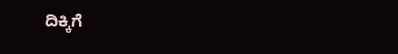ದಿಕ್ಕಿಗೆ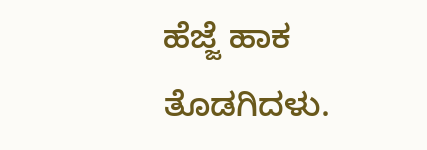ಹೆಜ್ಜೆ ಹಾಕ ತೊಡಗಿದಳು.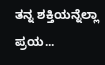ತನ್ನ ಶಕ್ತಿಯನ್ನೆಲ್ಲಾ ಪ್ರಯ...